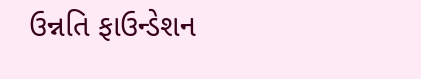ઉન્નતિ ફાઉન્ડેશન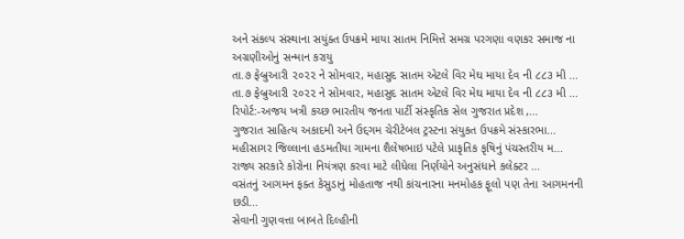અને સંકલ્પ સંસ્થાના સયુંક્ત ઉપક્રમે માયા સાતમ નિમિત્તે સમગ્ર પરગણા વણકર સમાજ ના અગ્રણીઓનું સન્માન કરાયુ
તા.૭ ફેબ્રુઆરી ૨૦૨૨ ને સોમવાર, મહાસુદ સાતમ એટલે વિર મેઘ માયા દેવ ની ૮૮૩ મી ...
તા.૭ ફેબ્રુઆરી ૨૦૨૨ ને સોમવાર, મહાસુદ સાતમ એટલે વિર મેઘ માયા દેવ ની ૮૮૩ મી ...
રિપોર્ટ:-અજય ખત્રી કચ્છ ભારતીય જનતા પાર્ટી સંસ્કૃતિક સેલ ગુજરાત પ્રદેશ ,...
ગુજરાત સાહિત્ય અકાદમી અને ઉદ્દગમ ચેરીટેબલ ટ્રસ્ટના સંયુકત ઉપક્રમે સંસ્કારભા...
મહીસાગર જિલ્લાના હડમતીયા ગામના શૈલેષભાઇ પટેલે પ્રાકૃતિક કૃષિનું પંચસ્તરીય મ...
રાજ્ય સરકારે કોરોના નિયંત્રણ કરવા માટે લીધેલા નિર્ણયોને અનુસંધાને કલેક્ટર ...
વસંતનું આગમન ફક્ત કેસુડાનું મોહતાજ નથી કાંચનારના મનમોહક ફૂલો પણ તેના આગમનની છડી...
સેવાની ગુણવત્તા બાબતે દિલ્હીની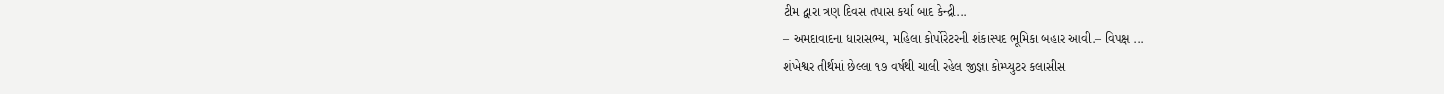ટીમ દ્વારા ત્રણ દિવસ તપાસ કર્યા બાદ કેન્દ્રી...
– અમદાવાદના ધારાસભ્ય, મહિલા કોર્પોરેટરની શંકાસ્પદ ભૂમિકા બહાર આવી.– વિપક્ષ ...
શંખેશ્વર તીર્થમાં છેલ્લા ૧૭ વર્ષથી ચાલી રહેલ જીજ્ઞા કોમ્પ્યુટર કલાસીસ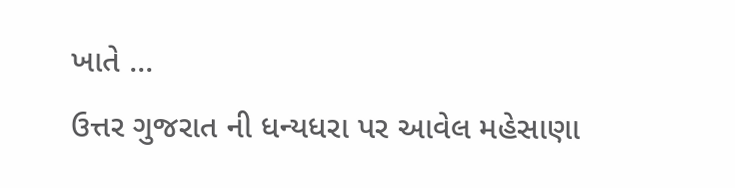ખાતે ...
ઉત્તર ગુજરાત ની ધન્યધરા પર આવેલ મહેસાણા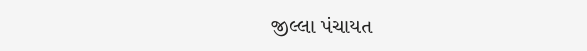જીલ્લા પંચાયત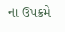ના ઉપક્રમે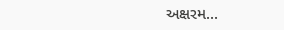અક્ષરમ...